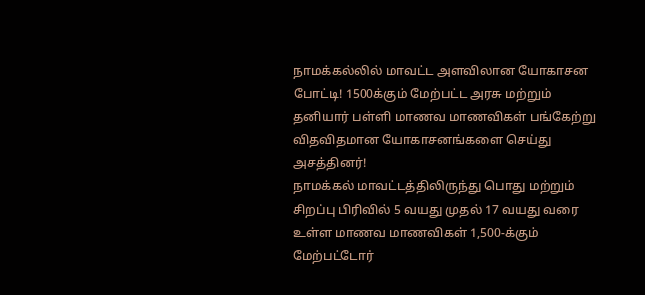நாமக்கல்லில் மாவட்ட அளவிலான யோகாசன போட்டி! 1500க்கும் மேற்பட்ட அரசு மற்றும் தனியார் பள்ளி மாணவ மாணவிகள் பங்கேற்று விதவிதமான யோகாசனங்களை செய்து அசத்தினர்!
நாமக்கல் மாவட்டத்திலிருந்து பொது மற்றும் சிறப்பு பிரிவில் 5 வயது முதல் 17 வயது வரை உள்ள மாணவ மாணவிகள் 1,500-க்கும் மேற்பட்டோர்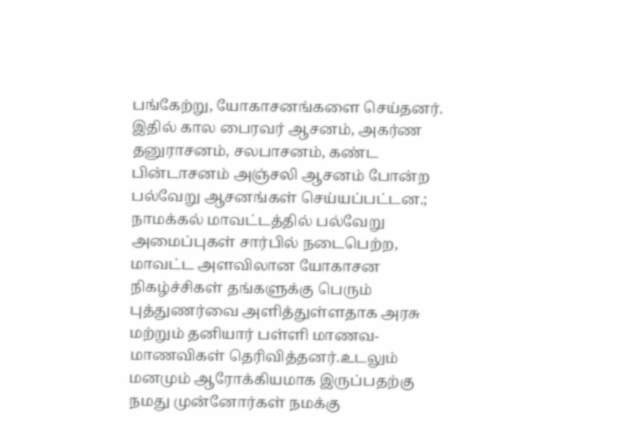பங்கேற்று, யோகாசனங்களை செய்தனர். இதில் கால பைரவர் ஆசனம், அகர்ண தனுராசனம், சலபாசனம், கண்ட பின்டாசனம் அஞ்சலி ஆசனம் போன்ற பல்வேறு ஆசனங்கள் செய்யப்பட்டன.;
நாமக்கல் மாவட்டத்தில் பல்வேறு அமைப்புகள் சார்பில் நடைபெற்ற, மாவட்ட அளவிலான யோகாசன நிகழ்ச்சிகள் தங்களுக்கு பெரும் புத்துணர்வை அளித்துள்ளதாக அரசு மற்றும் தனியார் பள்ளி மாணவ- மாணவிகள் தெரிவித்தனர்.உடலும் மனமும் ஆரோக்கியமாக இருப்பதற்கு நமது முன்னோர்கள் நமக்கு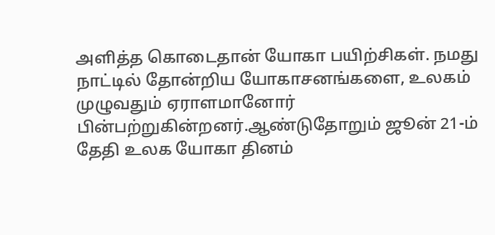அளித்த கொடைதான் யோகா பயிற்சிகள். நமது நாட்டில் தோன்றிய யோகாசனங்களை, உலகம் முழுவதும் ஏராளமானோர் பின்பற்றுகின்றனர்.ஆண்டுதோறும் ஜூன் 21-ம் தேதி உலக யோகா தினம்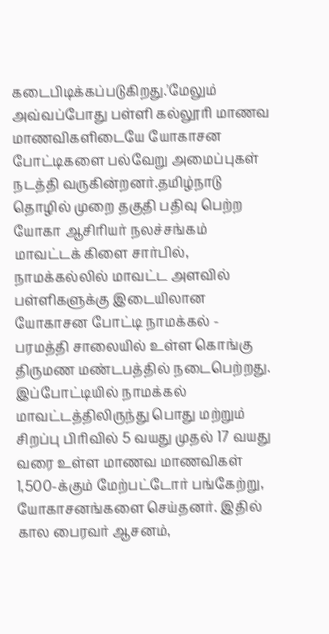கடைபிடிக்கப்படுகிறது.'மேலும் அவ்வப்போது பள்ளி கல்லூரி மாணவ மாணவிகளிடையே யோகாசன போட்டிகளை பல்வேறு அமைப்புகள் நடத்தி வருகின்றனர்.தமிழ்நாடு தொழில் முறை தகுதி பதிவு பெற்ற யோகா ஆசிரியர் நலச்சங்கம் மாவட்டக் கிளை சார்பில், நாமக்கல்லில் மாவட்ட அளவில் பள்ளிகளுக்கு இடையிலான யோகாசன போட்டி நாமக்கல் - பரமத்தி சாலையில் உள்ள கொங்கு திருமண மண்டபத்தில் நடைபெற்றது. இப்போட்டியில் நாமக்கல் மாவட்டத்திலிருந்து பொது மற்றும் சிறப்பு பிரிவில் 5 வயது முதல் 17 வயது வரை உள்ள மாணவ மாணவிகள் 1,500-க்கும் மேற்பட்டோர் பங்கேற்று, யோகாசனங்களை செய்தனர். இதில் கால பைரவர் ஆசனம்,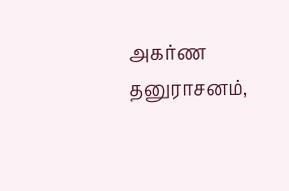அகர்ண தனுராசனம்,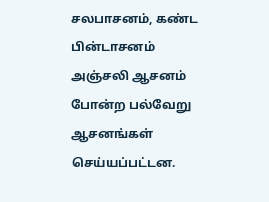சலபாசனம், கண்ட பின்டாசனம் அஞ்சலி ஆசனம் போன்ற பல்வேறு ஆசனங்கள் செய்யப்பட்டன.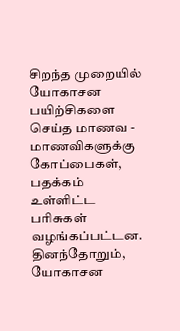சிறந்த முறையில் யோகாசன பயிற்சிகளை செய்த மாணவ - மாணவிகளுக்கு கோப்பைகள், பதக்கம் உள்ளிட்ட பரிசுகள் வழங்கப்பட்டன. தினந்தோறும், யோகாசன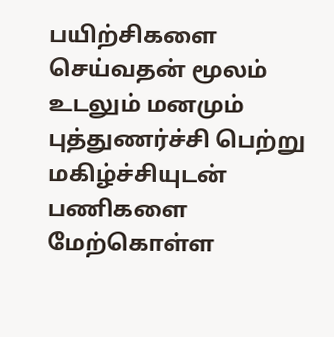பயிற்சிகளை செய்வதன் மூலம் உடலும் மனமும் புத்துணர்ச்சி பெற்று மகிழ்ச்சியுடன் பணிகளை மேற்கொள்ள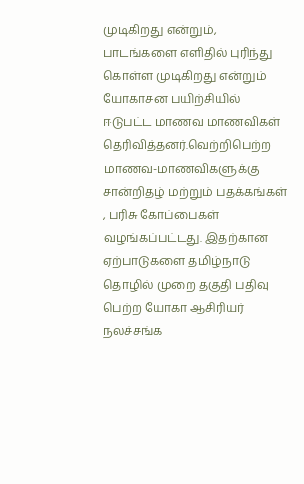முடிகிறது என்றும், பாடங்களை எளிதில் புரிந்து கொள்ள முடிகிறது என்றும் யோகாசன பயிற்சியில் ஈடுபட்ட மாணவ மாணவிகள் தெரிவித்தனர்.வெற்றிபெற்ற மாணவ-மாணவிகளுக்கு சான்றிதழ் மற்றும் பதக்கங்கள் , பரிசு கோப்பைகள் வழங்கப்பட்டது. இதற்கான ஏற்பாடுகளை தமிழ்நாடு தொழில் முறை தகுதி பதிவு பெற்ற யோகா ஆசிரியர் நலச்சங்க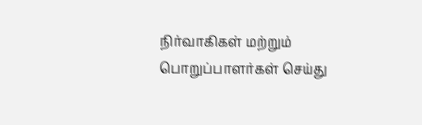நிர்வாகிகள் மற்றும் பொறுப்பாளர்கள் செய்து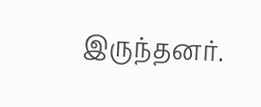இருந்தனர்.